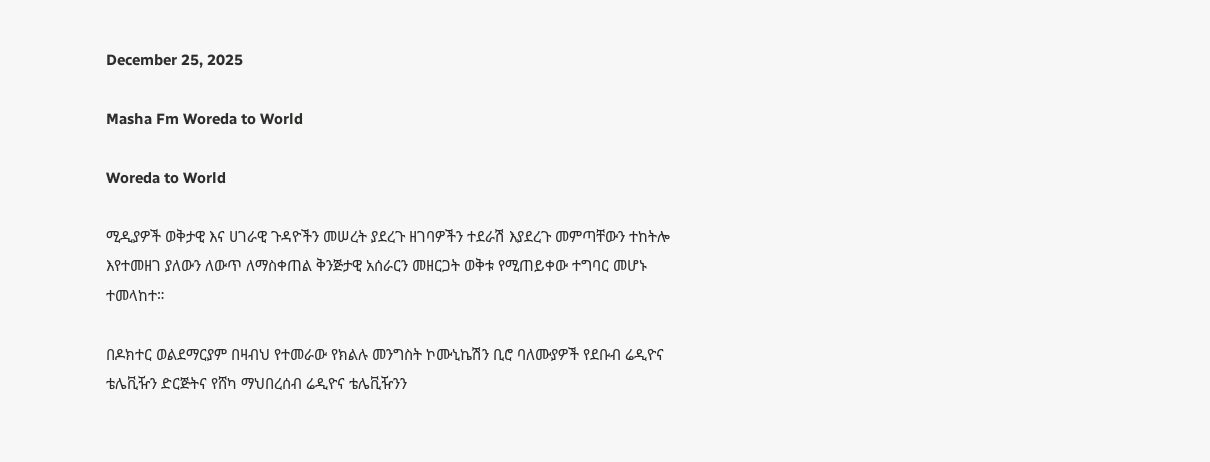December 25, 2025

Masha Fm Woreda to World

Woreda to World

ሚዲያዎች ወቅታዊ እና ሀገራዊ ጉዳዮችን መሠረት ያደረጉ ዘገባዎችን ተደራሽ እያደረጉ መምጣቸውን ተከትሎ እየተመዘገ ያለውን ለውጥ ለማስቀጠል ቅንጅታዊ አሰራርን መዘርጋት ወቅቱ የሚጠይቀው ተግባር መሆኑ ተመላከተ።

በዶክተር ወልደማርያም በዛብህ የተመራው የክልሉ መንግስት ኮሙኒኬሽን ቢሮ ባለሙያዎች የደቡብ ሬዲዮና ቴሌቪዥን ድርጅትና የሸካ ማህበረሰብ ሬዲዮና ቴሌቪዥንን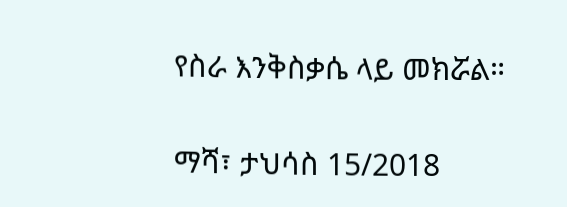የስራ እንቅስቃሴ ላይ መክሯል።

ማሻ፣ ታህሳስ 15/2018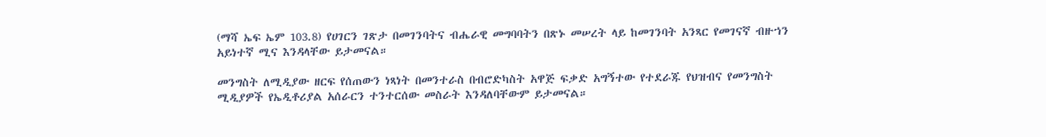(ማሻ ኤፍ ኤም 103.8) የሀገርን ገጽታ በመገንባትና ብሔራዊ መግባባትን በጽኑ መሠረት ላይ ከመገንባት አንጻር የመገናኛ ብዙኀን አይነተኛ ሚና እንዳላቸው ይታመናል።

መንግስት ለሚዲያው ዘርፍ የሰጠውን ነጻነት በመንተራስ በብሮድካስት አዋጅ ፍቃድ አግኝተው የተደራጁ የህዝብና የመንግስት ሚዲያዎች የኤዲቶሪያል አሰራርን ተንተርሰው መስራት እንዳለባቸውም ይታመናል።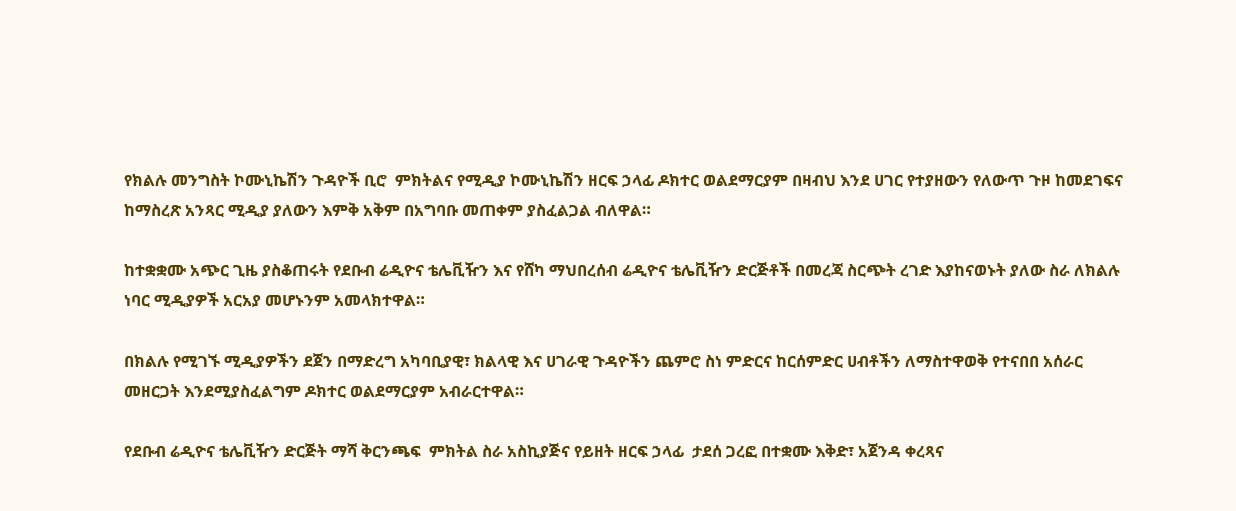የክልሉ መንግስት ኮሙኒኬሽን ጉዳዮች ቢሮ  ምክትልና የሚዲያ ኮሙኒኬሽን ዘርፍ ኃላፊ ዶክተር ወልደማርያም በዛብህ እንደ ሀገር የተያዘውን የለውጥ ጉዞ ከመደገፍና ከማስረጽ አንጻር ሚዲያ ያለውን እምቅ አቅም በአግባቡ መጠቀም ያስፈልጋል ብለዋል።

ከተቋቋሙ አጭር ጊዜ ያስቆጠሩት የደቡብ ሬዲዮና ቴሌቪዥን እና የሸካ ማህበረሰብ ሬዲዮና ቴሌቪዥን ድርጅቶች በመረጃ ስርጭት ረገድ እያከናወኑት ያለው ስራ ለክልሉ ነባር ሚዲያዎች አርአያ መሆኑንም አመላክተዋል።

በክልሉ የሚገኙ ሚዲያዎችን ደጀን በማድረግ አካባቢያዊ፣ ክልላዊ እና ሀገራዊ ጉዳዮችን ጨምሮ ስነ ምድርና ከርሰምድር ሀብቶችን ለማስተዋወቅ የተናበበ አሰራር መዘርጋት እንደሚያስፈልግም ዶክተር ወልደማርያም አብራርተዋል።

የደቡብ ሬዲዮና ቴሌቪዥን ድርጅት ማሻ ቅርንጫፍ  ምክትል ስራ አስኪያጅና የይዘት ዘርፍ ኃላፊ  ታደሰ ጋረፎ በተቋሙ እቅድ፣ አጀንዳ ቀረጻና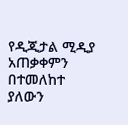የዲጂታል ሚዲያ አጠቃቀምን በተመለከተ ያለውን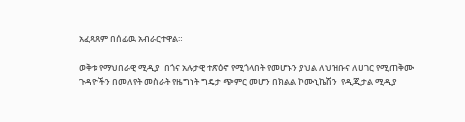አፈጻጸም በሰፊዉ አብራርተዋል።

ወቅቱ የማህበራዊ ሚዲያ  በጎና አሉታዊ ተጽዕኖ የሚጎላበት የመሆኑን ያህል ለህዝቡና ለሀገር የሚጠቅሙ ጉዳዮችን በመለየት መስራት የዜግነት ግዴታ ጭምር መሆን በክልል ኮሙኒኬሽን  የዲጂታል ሚዲያ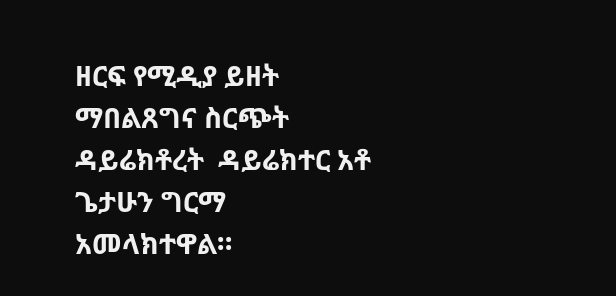ዘርፍ የሚዲያ ይዘት ማበልጸግና ስርጭት ዳይሬክቶረት  ዳይሬክተር አቶ ጌታሁን ግርማ አመላክተዋል።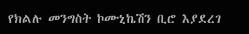የክልሉ መንግስት ኮሙኒኬሽን ቢሮ እያደረገ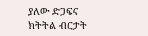ያለው ድጋፍና ክትትል ብርታት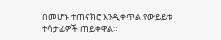በመሆኑ ተጠናክሮ እንዲቀጥል የውይይቱ ተሳታፊዎች ጠይቀዋል።